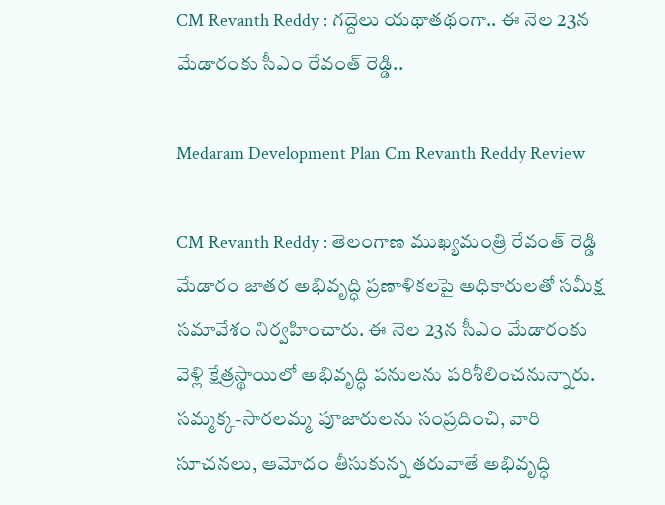CM Revanth Reddy : గద్దెలు యథాతథంగా.. ఈ నెల 23న మేడారంకు సీఎం రేవంత్ రెడ్డి..

Medaram Development Plan Cm Revanth Reddy Review

CM Revanth Reddy : తెలంగాణ ముఖ్యమంత్రి రేవంత్ రెడ్డి మేడారం జాతర అభివృద్ధి ప్రణాళికలపై అధికారులతో సమీక్ష సమావేశం నిర్వహించారు. ఈ నెల 23న సీఎం మేడారంకు వెళ్లి క్షేత్రస్థాయిలో అభివృద్ధి పనులను పరిశీలించనున్నారు. సమ్మక్క-సారలమ్మ పూజారులను సంప్రదించి, వారి సూచనలు, ఆమోదం తీసుకున్న తరువాతే అభివృద్ధి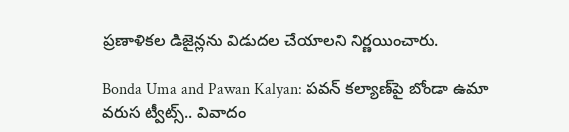ప్రణాళికల డిజైన్లను విడుదల చేయాలని నిర్ణయించారు.

Bonda Uma and Pawan Kalyan: పవన్‌ కల్యాణ్‌పై బోండా ఉమా వరుస ట్వీట్స్‌.. వివాదం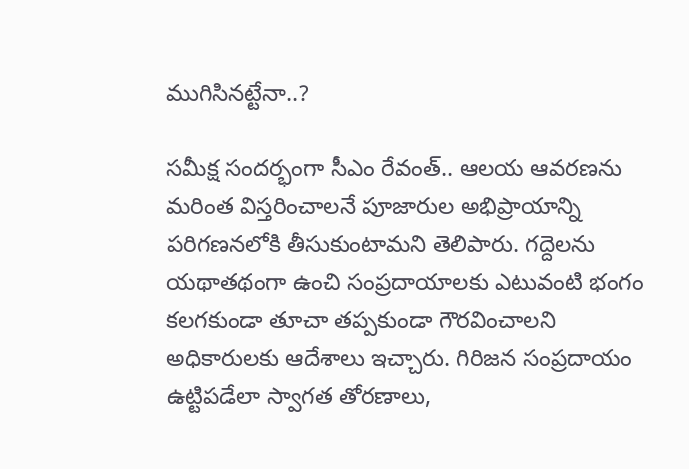ముగిసినట్టేనా..?

సమీక్ష సందర్భంగా సీఎం రేవంత్.. ఆలయ ఆవరణను మరింత విస్తరించాలనే పూజారుల అభిప్రాయాన్ని పరిగణనలోకి తీసుకుంటామని తెలిపారు. గద్దెలను యథాతథంగా ఉంచి సంప్రదాయాలకు ఎటువంటి భంగం కలగకుండా తూచా తప్పకుండా గౌరవించాలని అధికారులకు ఆదేశాలు ఇచ్చారు. గిరిజన సంప్రదాయం ఉట్టిపడేలా స్వాగత తోరణాలు,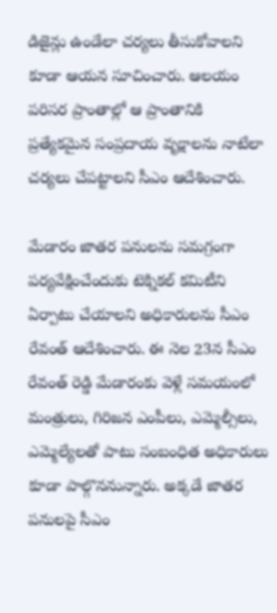డిజైన్లు ఉండేలా చర్యలు తీసుకోవాలని కూడా ఆయన సూచించారు. ఆలయం పరిసర ప్రాంతాల్లో ఆ ప్రాంతానికి ప్రత్యేకమైన సంప్రదాయ వృక్షాలను నాటేలా చర్యలు చేపట్టాలని సీఎం ఆదేశించారు.

మేడారం జాతర పనులను సమగ్రంగా పర్యవేక్షించేందుకు టెక్నికల్ కమిటీని ఏర్పాటు చేయాలని అధికారులను సీఎం రేవంత్ ఆదేశించారు. ఈ నెల 23న సీఎం రేవంత్ రెడ్డి మేడారంకు వెళ్లే సమయంలో మంత్రులు, గిరిజన ఎంపీలు, ఎమ్మెల్సీలు, ఎమ్మెల్యేలతో పాటు సంబంధిత అధికారులు కూడా పాల్గొననున్నారు. అక్కడే జాతర పనులపై సీఎం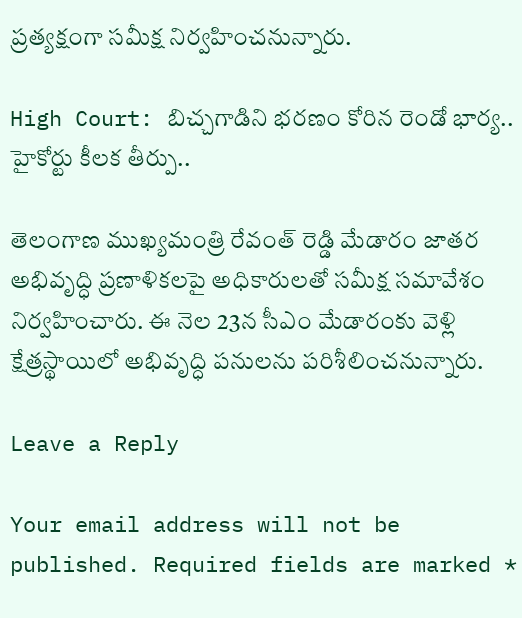ప్రత్యక్షంగా సమీక్ష నిర్వహించనున్నారు.

High Court: బిచ్చగాడిని భరణం కోరిన రెండో భార్య.. హైకోర్టు కీలక తీర్పు..

తెలంగాణ ముఖ్యమంత్రి రేవంత్ రెడ్డి మేడారం జాతర అభివృద్ధి ప్రణాళికలపై అధికారులతో సమీక్ష సమావేశం నిర్వహించారు. ఈ నెల 23న సీఎం మేడారంకు వెళ్లి క్షేత్రస్థాయిలో అభివృద్ధి పనులను పరిశీలించనున్నారు.

Leave a Reply

Your email address will not be published. Required fields are marked *